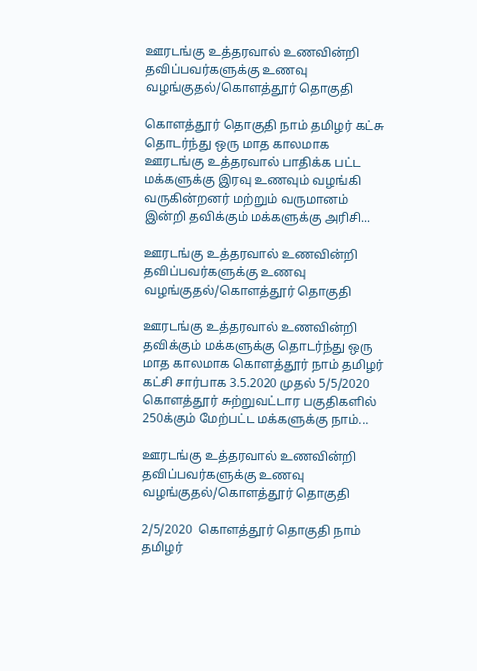ஊரடங்கு உத்தரவால் உணவின்றி தவிப்பவர்களுக்கு உணவு வழங்குதல்/கொளத்தூர் தொகுதி

கொளத்தூர் தொகுதி நாம் தமிழர் கட்சு தொடர்ந்து ஒரு மாத காலமாக ஊரடங்கு உத்தரவால் பாதிக்க பட்ட மக்களுக்கு இரவு உணவும் வழங்கி வருகின்றனர் மற்றும் வருமானம் இன்றி தவிக்கும் மக்களுக்கு அரிசி...

ஊரடங்கு உத்தரவால் உணவின்றி தவிப்பவர்களுக்கு உணவு வழங்குதல்/கொளத்தூர் தொகுதி

ஊரடங்கு உத்தரவால் உணவின்றி தவிக்கும் மக்களுக்கு தொடர்ந்து ஒரு மாத காலமாக கொளத்தூர் நாம் தமிழர் கட்சி சார்பாக 3.5.2020 முதல் 5/5/2020  கொளத்தூர் சுற்றுவட்டார பகுதிகளில் 250க்கும் மேற்பட்ட மக்களுக்கு நாம்...

ஊரடங்கு உத்தரவால் உணவின்றி தவிப்பவர்களுக்கு உணவு வழங்குதல்/கொளத்தூர் தொகுதி

2/5/2020  கொளத்தூர் தொகுதி நாம் தமிழர்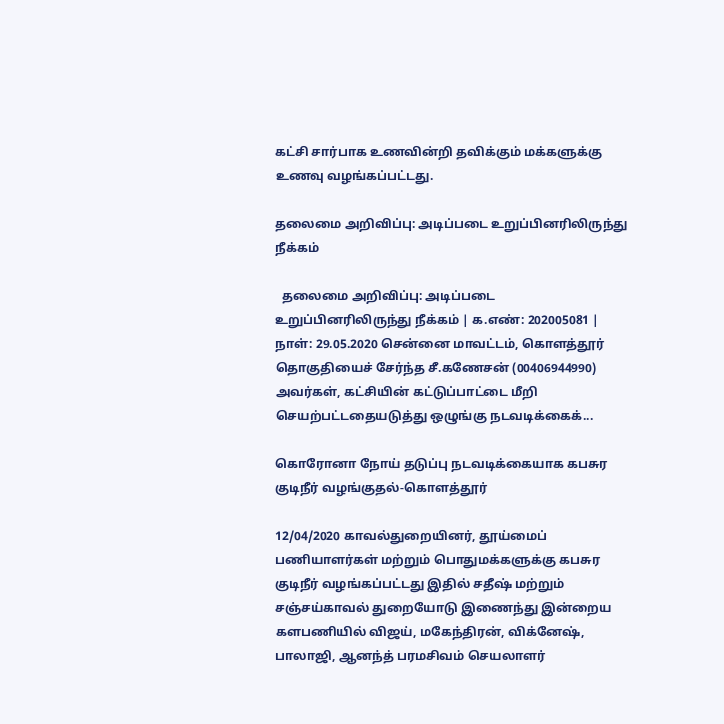கட்சி சார்பாக உணவின்றி தவிக்கும் மக்களுக்கு உணவு வழங்கப்பட்டது.

தலைமை அறிவிப்பு: அடிப்படை உறுப்பினரிலிருந்து நீக்கம்

  தலைமை அறிவிப்பு: அடிப்படை உறுப்பினரிலிருந்து நீக்கம் | க.எண்: 202005081 | நாள்: 29.05.2020 சென்னை மாவட்டம், கொளத்தூர் தொகுதியைச் சேர்ந்த சீ.கணேசன் (00406944990) அவர்கள், கட்சியின் கட்டுப்பாட்டை மீறி செயற்பட்டதையடுத்து ஒழுங்கு நடவடிக்கைக்...

கொரோனா நோய் தடுப்பு நடவடிக்கையாக கபசுர குடிநீர் வழங்குதல்-கொளத்தூர்

12/04/2020 காவல்துறையினர், தூய்மைப் பணியாளர்கள் மற்றும் பொதுமக்களுக்கு கபசுர குடிநீர் வழங்கப்பட்டது இதில் சதீஷ் மற்றும் சஞ்சய்காவல் துறையோடு இணைந்து இன்றைய களபணியில் விஜய், மகேந்திரன், விக்னேஷ், பாலாஜி, ஆனந்த் பரமசிவம் செயலாளர்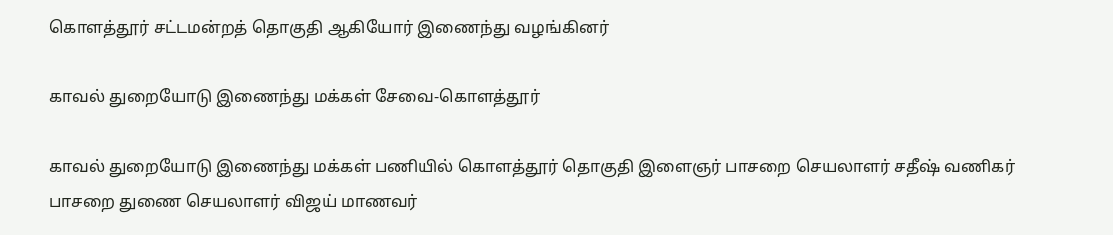கொளத்தூர் சட்டமன்றத் தொகுதி ஆகியோர் இணைந்து வழங்கினர்

காவல் துறையோடு இணைந்து மக்கள் சேவை-கொளத்தூர்

காவல் துறையோடு இணைந்து மக்கள் பணியில் கொளத்தூர் தொகுதி இளைஞர் பாசறை செயலாளர் சதீஷ் வணிகர் பாசறை துணை செயலாளர் விஜய் மாணவர்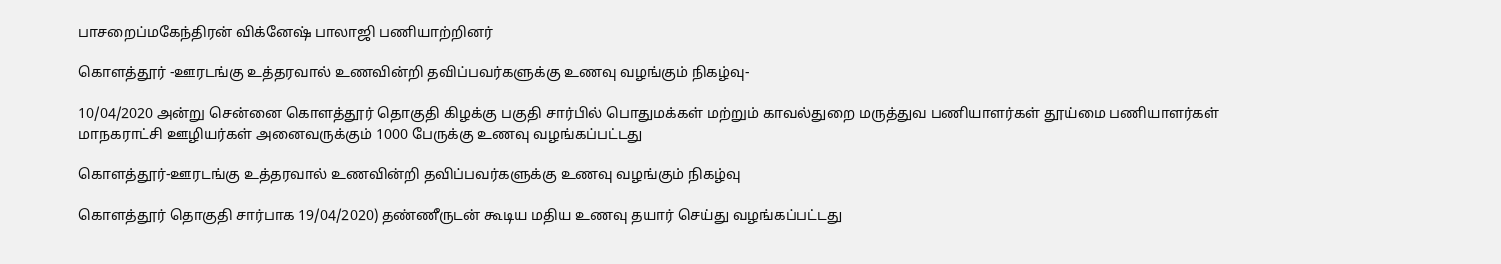பாசறைப்மகேந்திரன் விக்னேஷ் பாலாஜி பணியாற்றினர்

கொளத்தூர் -ஊரடங்கு உத்தரவால் உணவின்றி தவிப்பவர்களுக்கு உணவு வழங்கும் நிகழ்வு-

10/04/2020 அன்று சென்னை கொளத்தூர் தொகுதி கிழக்கு பகுதி சார்பில் பொதுமக்கள் மற்றும் காவல்துறை மருத்துவ பணியாளர்கள் தூய்மை பணியாளர்கள் மாநகராட்சி ஊழியர்கள் அனைவருக்கும் 1000 பேருக்கு உணவு வழங்கப்பட்டது

கொளத்தூர்-ஊரடங்கு உத்தரவால் உணவின்றி தவிப்பவர்களுக்கு உணவு வழங்கும் நிகழ்வு

கொளத்தூர் தொகுதி சார்பாக 19/04/2020) தண்ணீருடன் கூடிய மதிய உணவு தயார் செய்து வழங்கப்பட்டது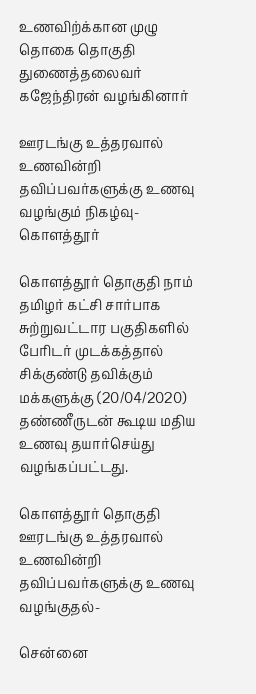உணவிற்க்கான முழு தொகை தொகுதி துணைத்தலைவர் கஜேந்திரன் வழங்கினார்

ஊரடங்கு உத்தரவால் உணவின்றி தவிப்பவர்களுக்கு உணவு வழங்கும் நிகழ்வு-கொளத்தூர்

கொளத்தூர் தொகுதி நாம் தமிழர் கட்சி சார்பாக சுற்றுவட்டார பகுதிகளில் பேரிடர் முடக்கத்தால் சிக்குண்டு தவிக்கும் மக்களுக்கு (20/04/2020) தண்ணீருடன் கூடிய மதிய உணவு தயார்செய்து வழங்கப்பட்டது.

கொளத்தூர் தொகுதி ஊரடங்கு உத்தரவால் உணவின்றி தவிப்பவர்களுக்கு உணவு வழங்குதல்-

சென்னை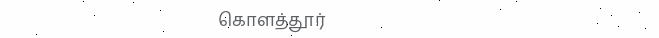கொளத்தூர்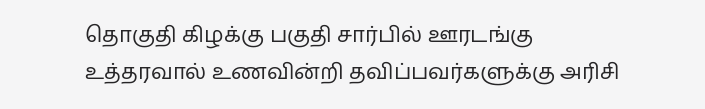தொகுதி கிழக்கு பகுதி சார்பில் ஊரடங்கு உத்தரவால் உணவின்றி தவிப்பவர்களுக்கு அரிசி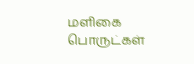மளிகை பொருட்கள்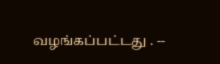வழங்கப்பட்டது . --